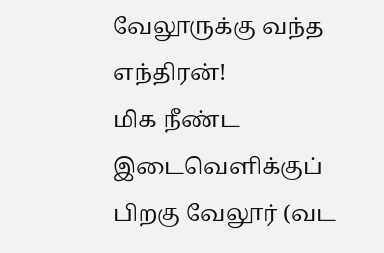வேலூருக்கு வந்த எந்திரன்!
மிக நீண்ட இடைவெளிக்குப் பிறகு வேலூர் (வட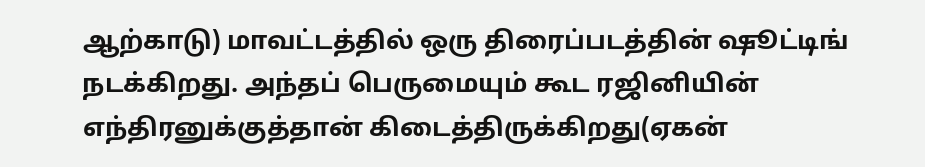ஆற்காடு) மாவட்டத்தில் ஒரு திரைப்படத்தின் ஷூட்டிங் நடக்கிறது. அந்தப் பெருமையும் கூட ரஜினியின் எந்திரனுக்குத்தான் கிடைத்திருக்கிறது(ஏகன்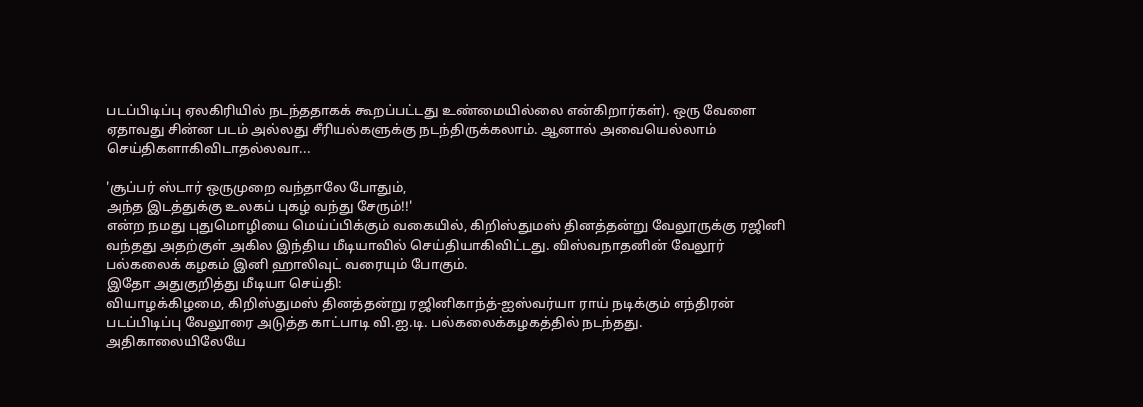படப்பிடிப்பு ஏலகிரியில் நடந்ததாகக் கூறப்பட்டது உண்மையில்லை என்கிறார்கள்). ஒரு வேளை ஏதாவது சின்ன படம் அல்லது சீரியல்களுக்கு நடந்திருக்கலாம். ஆனால் அவையெல்லாம் செய்திகளாகிவிடாதல்லவா...

'சூப்பர் ஸ்டார் ஒருமுறை வந்தாலே போதும்,
அந்த இடத்துக்கு உலகப் புகழ் வந்து சேரும்!!'
என்ற நமது புதுமொழியை மெய்ப்பிக்கும் வகையில், கிறிஸ்துமஸ் தினத்தன்று வேலூருக்கு ரஜினி வந்தது அதற்குள் அகில இந்திய மீடியாவில் செய்தியாகிவிட்டது. விஸ்வநாதனின் வேலூர் பல்கலைக் கழகம் இனி ஹாலிவுட் வரையும் போகும்.
இதோ அதுகுறித்து மீடியா செய்தி:
வியாழக்கிழமை, கிறிஸ்துமஸ் தினத்தன்று ரஜினிகாந்த்-ஐஸ்வர்யா ராய் நடிக்கும் எந்திரன் படப்பிடிப்பு வேலூரை அடுத்த காட்பாடி வி.ஐ.டி. பல்கலைக்கழகத்தில் நடந்தது.
அதிகாலையிலேயே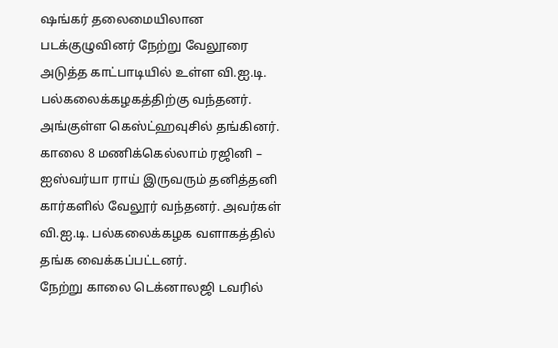ஷங்கர் தலைமையிலான படக்குழுவினர் நேற்று வேலூரை அடுத்த காட்பாடியில் உள்ள வி.ஐ.டி. பல்கலைக்கழகத்திற்கு வந்தனர். அங்குள்ள கெஸ்ட்ஹவுசில் தங்கினர்.
காலை 8 மணிக்கெல்லாம் ரஜினி – ஐஸ்வர்யா ராய் இருவரும் தனித்தனி கார்களில் வேலூர் வந்தனர். அவர்கள் வி.ஐ.டி. பல்கலைக்கழக வளாகத்தில் தங்க வைக்கப்பட்டனர்.
நேற்று காலை டெக்னாலஜி டவரில்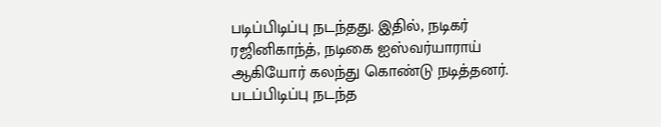படிப்பிடிப்பு நடந்தது. இதில், நடிகர் ரஜினிகாந்த், நடிகை ஐஸ்வர்யாராய் ஆகியோர் கலந்து கொண்டு நடித்தனர். படப்பிடிப்பு நடந்த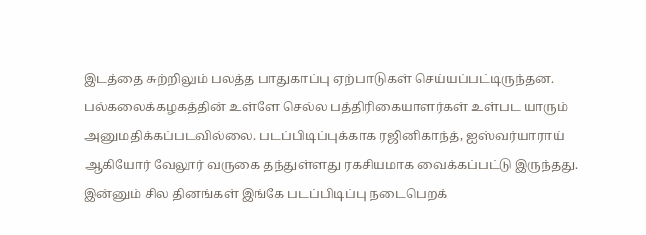இடத்தை சுற்றிலும் பலத்த பாதுகாப்பு ஏற்பாடுகள் செய்யப்பட்டிருந்தன.
பல்கலைக்கழகத்தின் உள்ளே செல்ல பத்திரிகையாளர்கள் உள்பட யாரும் அனுமதிக்கப்படவில்லை. படப்பிடிப்புக்காக ரஜினிகாந்த், ஐஸ்வர்யாராய் ஆகியோர் வேலூர் வருகை தந்துள்ளது ரகசியமாக வைக்கப்பட்டு இருந்தது.
இன்னும் சில தினங்கள் இங்கே படப்பிடிப்பு நடைபெறக்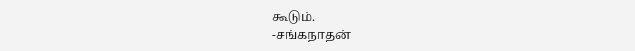கூடும்.
-சங்கநாதன்